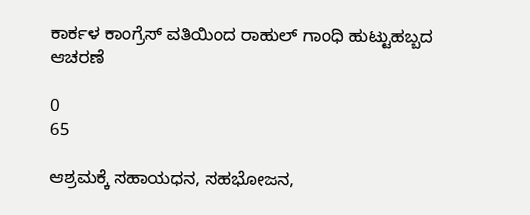ಕಾರ್ಕಳ ಕಾಂಗ್ರೆಸ್ ವತಿಯಿಂದ ರಾಹುಲ್ ಗಾಂಧಿ ಹುಟ್ಟುಹಬ್ಬದ ಆಚರಣೆ

0
65

ಆಶ್ರಮಕ್ಕೆ ಸಹಾಯಧನ, ಸಹಭೋಜನ,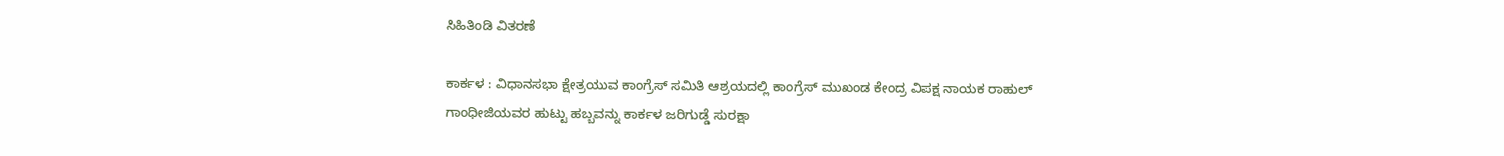ಸಿಹಿತಿಂಡಿ ವಿತರಣೆ

ಕಾರ್ಕಳ : ವಿಧಾನಸಭಾ ಕ್ಷೇತ್ರಯುವ ಕಾಂಗ್ರೆಸ್ ಸಮಿತಿ ಆಶ್ರಯದಲ್ಲಿ ಕಾಂಗ್ರೆಸ್ ಮುಖಂಡ ಕೇಂದ್ರ ವಿಪಕ್ಷ ನಾಯಕ ರಾಹುಲ್ ಗಾಂಧೀಜಿಯವರ ಹುಟ್ಟು ಹಬ್ಬವನ್ನು ಕಾರ್ಕಳ ಜರಿಗುಡ್ಡೆ ಸುರಕ್ಷಾ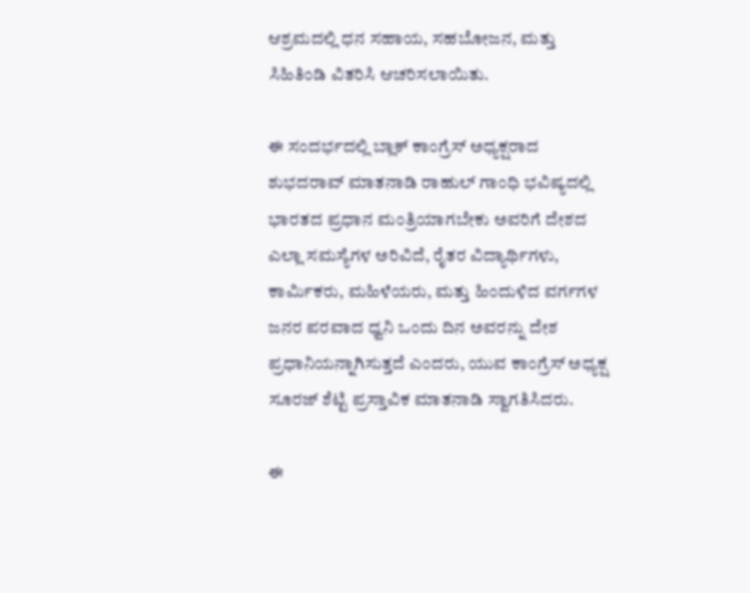ಆಶ್ರಮದಲ್ಲಿ ಧನ ಸಹಾಯ, ಸಹಬೋಜನ, ಮತ್ತು‌ ಸಿಹಿತಿಂಡಿ ವಿತರಿಸಿ ಆಚರಿಸಲಾಯಿತು.

ಈ ಸಂದರ್ಭದಲ್ಲಿ ಬ್ಲಾಕ್ ಕಾಂಗ್ರೆಸ್ ಅಧ್ಯಕ್ಷರಾದ ಶುಭದರಾವ್ ಮಾತನಾಡಿ ರಾಹುಲ್ ಗಾಂಧಿ ಭವಿಷ್ಯದಲ್ಲಿ ಭಾರತದ ಪ್ರಧಾನ ಮಂತ್ರಿಯಾಗಬೇಕು ಅವರಿಗೆ ದೇಶದ ಎಲ್ಲಾ ಸಮಸ್ಯೆಗಳ ಅರಿವಿದೆ, ರೈತರ ವಿದ್ಯಾರ್ಥಿಗಳು, ಕಾರ್ಮಿಕರು, ಮಹಿಳೆಯರು, ಮತ್ತು ಹಿಂದುಳಿದ ವರ್ಗಗಳ ಜನರ ಪರವಾದ ಧ್ವನಿ ಒಂದು ದಿನ ಅವರನ್ನು ದೇಶ ಪ್ರಧಾನಿಯನ್ನಾಗಿಸುತ್ತದೆ ಎಂದರು, ಯುವ ಕಾಂಗ್ರೆಸ್ ಅಧ್ಯಕ್ಷ ಸೂರಜ್ ಶೆಟ್ಟಿ ಪ್ರಸ್ತಾವಿಕ ಮಾತನಾಡಿ ಸ್ವಾಗತಿಸಿದರು.

ಈ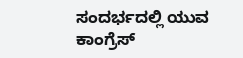ಸಂದರ್ಭದಲ್ಲಿ ಯುವ ಕಾಂಗ್ರೆಸ್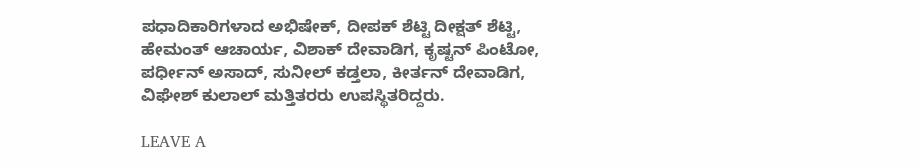ಪಧಾದಿಕಾರಿಗಳಾದ ಅಭಿಷೇಕ್, ದೀಪಕ್ ಶೆಟ್ಟಿ ದೀಕ್ಷತ್ ಶೆಟ್ಟಿ, ಹೇಮಂತ್ ಆಚಾರ್ಯ, ವಿಶಾಕ್ ದೇವಾಡಿಗ, ಕೃಷ್ಟನ್ ಪಿಂಟೋ, ಪರ್ಧೀನ್ ಅಸಾದ್, ಸುನೀಲ್ ಕಡ್ತಲಾ, ಕೀರ್ತನ್ ದೇವಾಡಿಗ, ವಿಘೇಶ್ ಕುಲಾಲ್ ಮತ್ತಿತರರು‌ ಉಪಸ್ಥಿತರಿದ್ದರು.

LEAVE A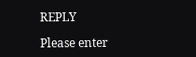REPLY

Please enter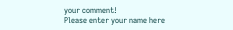your comment!
Please enter your name here